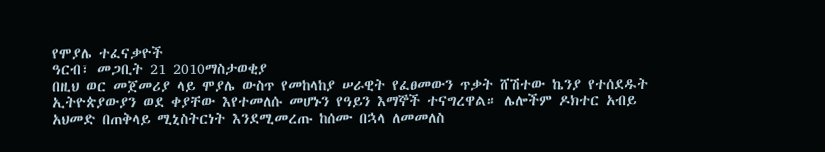የሞያሌ ተፈናቃዮች
ዓርብ፣ መጋቢት 21 2010ማስታወቂያ
በዚህ ወር መጀመሪያ ላይ ሞያሌ ውስጥ የመከላከያ ሠራዊት የፈፀመውን ጥቃት ሸሽተው ኬንያ የተሰደዱት ኢትዮጵያውያን ወደ ቀያቸው እየተመለሱ መሆኑን የዓይን እማኞች ተናግረዋል። ሌሎችም ዶክተር አብይ አህመድ በጠቅላይ ሚኒስትርነት እንደሚመረጡ ከሰሙ በኋላ ለመመለስ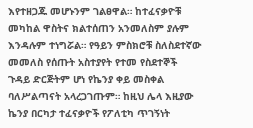እየተዘጋጁ መሆኑንም ገልፀዋል። ከተፈናቃዮቹ መካከል ዋስትና ክልተሰጠን አንመለስም ያሉም እንዳሉም ተነግሯል። የዓይን ምስክሮቹ ስለስደተኛው መመለስ የሰጡት አስተያየት የተመ የስደተኞች ጉዳይ ድርጅትም ሆነ የኬንያ ቀይ መስቀል ባለሥልጣናት አላረጋገጡም። ከዚህ ሌላ እዚያው ኬንያ በርካታ ተፈናቃዮች የፖለቲካ ጥገኝነት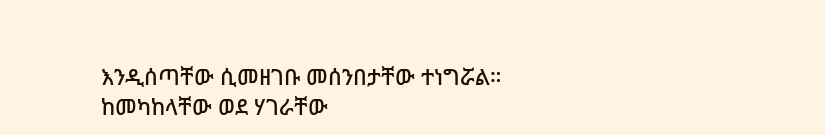እንዲሰጣቸው ሲመዘገቡ መሰንበታቸው ተነግሯል። ከመካከላቸው ወደ ሃገራቸው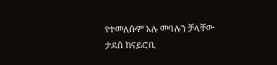የተመለሱም አሉ መባሉን ቻላቸው ታደሰ ከናይሮቢ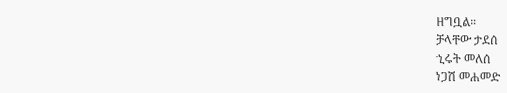ዘግቧል።
ቻላቸው ታደሰ
ኂሩት መለሰ
ነጋሽ መሐመድ